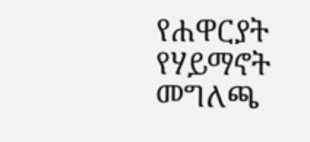የሐዋርያት የሃይማኖት መግለጫ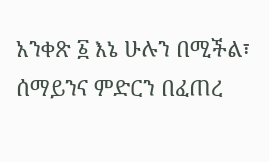አንቀጽ ፩ እኔ ሁሉን በሚችል፣ ሰማይንና ምድርን በፈጠረ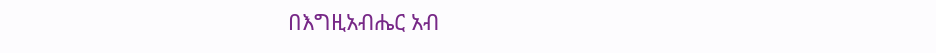በእግዚአብሔር አብ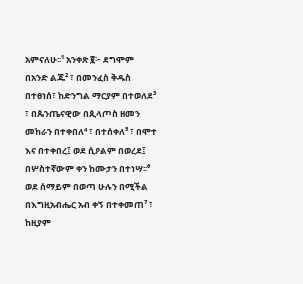አምናለሁ፡፡¹ አንቀጽ ፪፦ ደግሞም በአንድ ልጁ² ፣ በመንፈስ ቅዱስ በተፀነሰ፣ ከድንግል ማርያም በተወለደ³ ፣ በጴንጤናዊው በጲላጦስ ዘመን መከራን በተቀበለ⁴ ፣ በተሰቀለ⁵ ፣ በሞተ እና በተቀበረ፤ ወደ ሲዖልም በወረደ፤ በሦስተኛውም ቀን ከሙታን በተነሣ፡፡⁶ ወደ ሰማይም በወጣ ሁሉን በሚችል በእግዚአብሔር አብ ቀኝ በተቀመጠ⁷ ፣ ከዚያም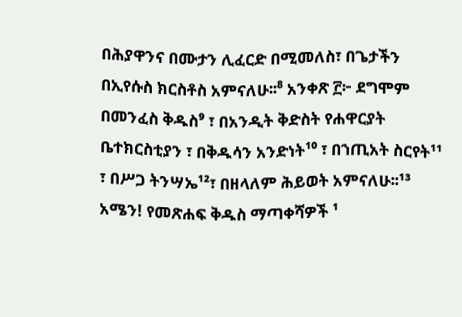በሕያዋንና በሙታን ሊፈርድ በሚመለስ፣ በጌታችን በኢየሱስ ክርስቶስ አምናለሁ፡፡⁸ አንቀጽ ፫፦ ደግሞም በመንፈስ ቅዱስ⁹ ፣ በአንዲት ቅድስት የሐዋርያት ቤተክርስቲያን ፣ በቅዱሳን አንድነት¹⁰ ፣ በኀጢአት ስርየት¹¹ ፣ በሥጋ ትንሣኤ¹²፣ በዘላለም ሕይወት አምናለሁ፡፡¹³ አሜን! የመጽሐፍ ቅዱስ ማጣቀሻዎች ¹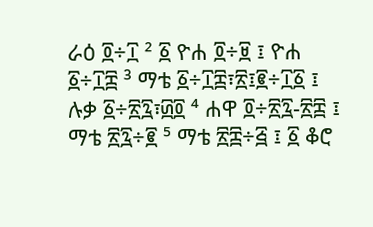ራዕ ፬÷፲ ² ፩ ዮሐ ፬÷፱ ፤ ዮሐ ፩÷፲፰ ³ ማቴ ፩÷፲፰፣፳፤፪÷፲፩ ፤ ሉቃ ፩÷፳፯፣፴፬ ⁴ ሐዋ ፬÷፳፯-፳፰ ፤ ማቴ ፳፯÷፪ ⁵ ማቴ ፳፰÷፭ ፤ ፩ ቆሮ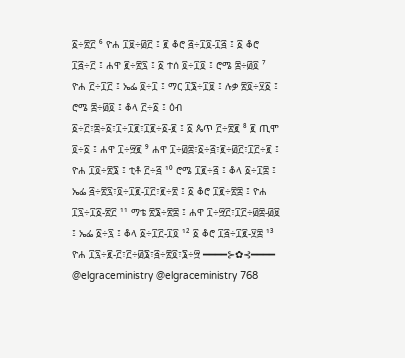፩÷፳፫ ⁶ ዮሐ ፲፱÷፴፫ ፤ ፪ ቆሮ ፭÷፲፬-፲፭ ፤ ፩ ቆሮ ፲፭÷፫ ፤ ሐዋ ፪÷፳፯ ፤ ፩ ተሰ ፬÷፲፬ ፤ ሮሜ ፰÷፴፬ ⁷ ዮሐ ፫÷፲፫ ፤ ኤፌ ፬÷፲ ፤ ማር ፲፮÷፲፱ ፤ ሉቃ ፳፬÷፶፩ ፤ ሮሜ ፰÷፴፬ ፤ ቆላ ፫÷፩ ፤ ዕብ ፩÷፫፣፰÷፩፣፲÷፲፪፣፲፪÷፩-፪ ፤ ፩ ጴጥ ፫÷፳፪ ⁸ ፪ ጢሞ ፬÷፩ ፤ ሐዋ ፲÷፵፪ ⁹ ሐዋ ፲÷፴፰፣፩÷፭፣፪÷፴፫፣፲፫÷፪ ፤ ዮሐ ፲፬÷፳፮ ፤ ቲቶ ፫÷፭ ¹⁰ ሮሜ ፲፪÷፭ ፤ ቆላ ፩÷፲፰ ፤ ኤፌ ፭÷፳፯፣፬÷፲፪-፲፫፣፪÷፳ ፤ ፩ ቆሮ ፲፪÷፳፰ ፤ ዮሐ ፲፯÷፲፩-፳፫ ¹¹ ማቴ ፳፮÷፳፰ ፤ ሐዋ ፲÷፵፫፣፲፫÷፴፰-፴፱ ፤ ኤፌ ፩÷፯ ፤ ቆላ ፩÷፲፫-፲፬ ¹² ፩ ቆሮ ፲፭÷፲፪-፶፰ ¹³ ዮሐ ፲፯÷፪-፫፣፫÷፴፮፣፭÷፳፬፣፮÷፵ ━━━━⊱✿⊰━━━━ @elgraceministry @elgraceministry 768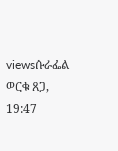viewsሱራፌል ወርቁ ጸጋ, 19:47